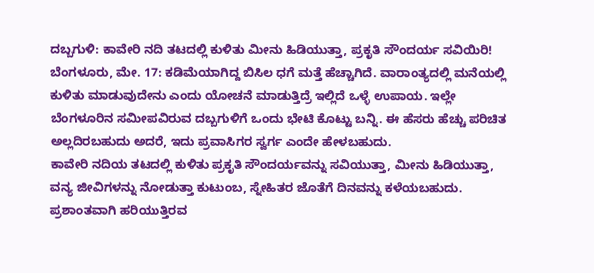ದಬ್ಬಗುಳಿ: ಕಾವೇರಿ ನದಿ ತಟದಲ್ಲಿ ಕುಳಿತು ಮೀನು ಹಿಡಿಯುತ್ತಾ, ಪ್ರಕೃತಿ ಸೌಂದರ್ಯ ಸವಿಯಿರಿ!
ಬೆಂಗಳೂರು, ಮೇ. 17: ಕಡಿಮೆಯಾಗಿದ್ದ ಬಿಸಿಲ ಧಗೆ ಮತ್ತೆ ಹೆಚ್ಚಾಗಿದೆ. ವಾರಾಂತ್ಯದಲ್ಲಿ ಮನೆಯಲ್ಲಿ ಕುಳಿತು ಮಾಡುವುದೇನು ಎಂದು ಯೋಚನೆ ಮಾಡುತ್ತಿದ್ರೆ ಇಲ್ಲಿದೆ ಒಳ್ಳೆ ಉಪಾಯ. ಇಲ್ಲೇ ಬೆಂಗಳೂರಿನ ಸಮೀಪವಿರುವ ದಬ್ಬಗುಳಿಗೆ ಒಂದು ಭೇಟಿ ಕೊಟ್ಟು ಬನ್ನಿ. ಈ ಹೆಸರು ಹೆಚ್ಚು ಪರಿಚಿತ ಅಲ್ಲದಿರಬಹುದು ಅದರೆ, ಇದು ಪ್ರವಾಸಿಗರ ಸ್ವರ್ಗ ಎಂದೇ ಹೇಳಬಹುದು.
ಕಾವೇರಿ ನದಿಯ ತಟದಲ್ಲಿ ಕುಳಿತು ಪ್ರಕೃತಿ ಸೌಂದರ್ಯವನ್ನು ಸವಿಯುತ್ತಾ, ಮೀನು ಹಿಡಿಯುತ್ತಾ, ವನ್ಯ ಜೀವಿಗಳನ್ನು ನೋಡುತ್ತಾ ಕುಟುಂಬ, ಸ್ನೇಹಿತರ ಜೊತೆಗೆ ದಿನವನ್ನು ಕಳೆಯಬಹುದು. ಪ್ರಶಾಂತವಾಗಿ ಹರಿಯುತ್ತಿರವ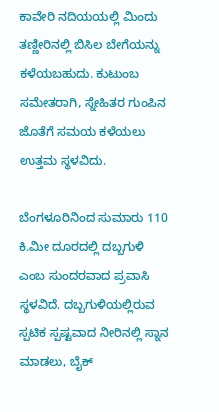ಕಾವೇರಿ ನದಿಯಯಲ್ಲಿ ಮಿಂದು ತಣ್ಣೀರಿನಲ್ಲಿ ಬಿಸಿಲ ಬೇಗೆಯನ್ನು ಕಳೆಯಬಹುದು. ಕುಟುಂಬ ಸಮೇತರಾಗಿ, ಸ್ನೇಹಿತರ ಗುಂಪಿನ ಜೊತೆಗೆ ಸಮಯ ಕಳೆಯಲು ಉತ್ತಮ ಸ್ಥಳವಿದು.

ಬೆಂಗಳೂರಿನಿಂದ ಸುಮಾರು 110 ಕಿ.ಮೀ ದೂರದಲ್ಲಿ ದಬ್ಬಗುಳಿ ಎಂಬ ಸುಂದರವಾದ ಪ್ರವಾಸಿ ಸ್ಥಳವಿದೆ. ದಬ್ಬಗುಳಿಯಲ್ಲಿರುವ ಸ್ಪಟಿಕ ಸ್ಪಷ್ಟವಾದ ನೀರಿನಲ್ಲಿ ಸ್ನಾನ ಮಾಡಲು, ಬೈಕ್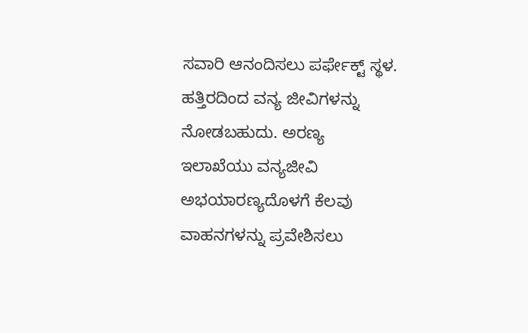ಸವಾರಿ ಆನಂದಿಸಲು ಪರ್ಫೇಕ್ಟ್ ಸ್ಥಳ. ಹತ್ತಿರದಿಂದ ವನ್ಯ ಜೀವಿಗಳನ್ನು ನೋಡಬಹುದು. ಅರಣ್ಯ ಇಲಾಖೆಯು ವನ್ಯಜೀವಿ ಅಭಯಾರಣ್ಯದೊಳಗೆ ಕೆಲವು ವಾಹನಗಳನ್ನು ಪ್ರವೇಶಿಸಲು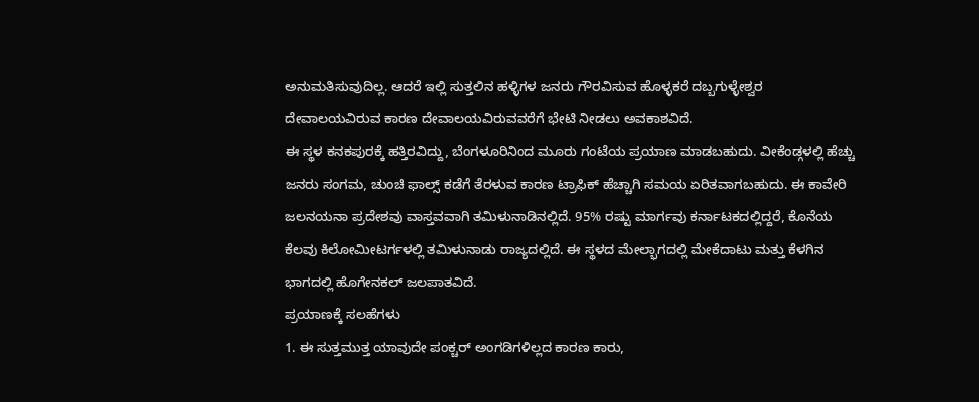ಅನುಮತಿಸುವುದಿಲ್ಲ. ಆದರೆ ಇಲ್ಲಿ ಸುತ್ತಲಿನ ಹಳ್ಳಿಗಳ ಜನರು ಗೌರವಿಸುವ ಹೊಳ್ಳಕರೆ ದಬ್ಬಗುಳ್ಳೇಶ್ವರ ದೇವಾಲಯವಿರುವ ಕಾರಣ ದೇವಾಲಯವಿರುವವರೆಗೆ ಭೇಟಿ ನೀಡಲು ಅವಕಾಶವಿದೆ.
ಈ ಸ್ಥಳ ಕನಕಪುರಕ್ಕೆ ಹತ್ತಿರವಿದ್ದು, ಬೆಂಗಳೂರಿನಿಂದ ಮೂರು ಗಂಟೆಯ ಪ್ರಯಾಣ ಮಾಡಬಹುದು. ವೀಕೆಂಡ್ಗಳಲ್ಲಿ ಹೆಚ್ಚು ಜನರು ಸಂಗಮ, ಚುಂಚಿ ಫಾಲ್ಸ್ ಕಡೆಗೆ ತೆರಳುವ ಕಾರಣ ಟ್ರಾಫಿಕ್ ಹೆಚ್ಚಾಗಿ ಸಮಯ ಏರಿತವಾಗಬಹುದು. ಈ ಕಾವೇರಿ ಜಲನಯನಾ ಪ್ರದೇಶವು ವಾಸ್ತವವಾಗಿ ತಮಿಳುನಾಡಿನಲ್ಲಿದೆ. 95% ರಷ್ಟು ಮಾರ್ಗವು ಕರ್ನಾಟಕದಲ್ಲಿದ್ದರೆ, ಕೊನೆಯ ಕೆಲವು ಕಿಲೋಮೀಟರ್ಗಳಲ್ಲಿ ತಮಿಳುನಾಡು ರಾಜ್ಯದಲ್ಲಿದೆ. ಈ ಸ್ಥಳದ ಮೇಲ್ಭಾಗದಲ್ಲಿ ಮೇಕೆದಾಟು ಮತ್ತು ಕೆಳಗಿನ ಭಾಗದಲ್ಲಿ ಹೊಗೇನಕಲ್ ಜಲಪಾತವಿದೆ.
ಪ್ರಯಾಣಕ್ಕೆ ಸಲಹೆಗಳು
1. ಈ ಸುತ್ತಮುತ್ತ ಯಾವುದೇ ಪಂಕ್ಚರ್ ಅಂಗಡಿಗಳಿಲ್ಲದ ಕಾರಣ ಕಾರು,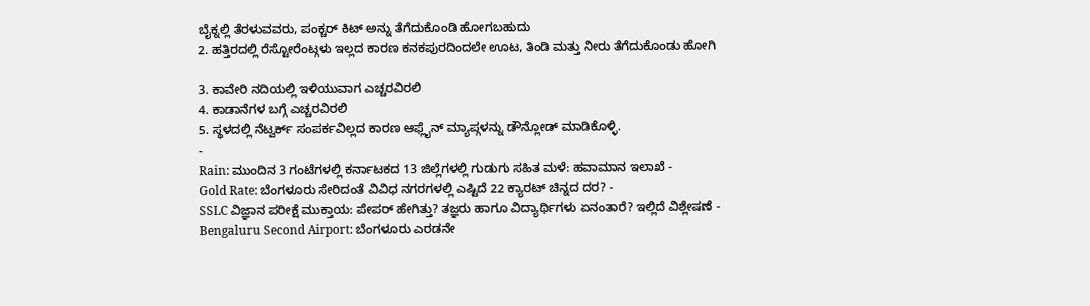ಬೈಕ್ನಲ್ಲಿ ತೆರಳುವವರು, ಪಂಕ್ಚರ್ ಕಿಟ್ ಅನ್ನು ತೆಗೆದುಕೊಂಡಿ ಹೋಗಬಹುದು
2. ಹತ್ತಿರದಲ್ಲಿ ರೆಸ್ಟೋರೆಂಟ್ಗಳು ಇಲ್ಲದ ಕಾರಣ ಕನಕಪುರದಿಂದಲೇ ಊಟ, ತಿಂಡಿ ಮತ್ತು ನೀರು ತೆಗೆದುಕೊಂಡು ಹೋಗಿ

3. ಕಾವೇರಿ ನದಿಯಲ್ಲಿ ಇಳಿಯುವಾಗ ಎಚ್ಚರವಿರಲಿ
4. ಕಾಡಾನೆಗಳ ಬಗ್ಗೆ ಎಚ್ಚರವಿರಲಿ
5. ಸ್ಥಳದಲ್ಲಿ ನೆಟ್ವರ್ಕ್ ಸಂಪರ್ಕವಿಲ್ಲದ ಕಾರಣ ಆಫ್ಲೈನ್ ಮ್ಯಾಪ್ಗಳನ್ನು ಡೌನ್ಲೋಡ್ ಮಾಡಿಕೊಳ್ಳಿ.
-
Rain: ಮುಂದಿನ 3 ಗಂಟೆಗಳಲ್ಲಿ ಕರ್ನಾಟಕದ 13 ಜಿಲ್ಲೆಗಳಲ್ಲಿ ಗುಡುಗು ಸಹಿತ ಮಳೆ: ಹವಾಮಾನ ಇಲಾಖೆ -
Gold Rate: ಬೆಂಗಳೂರು ಸೇರಿದಂತೆ ವಿವಿಧ ನಗರಗಳಲ್ಲಿ ಎಷ್ಟಿದೆ 22 ಕ್ಯಾರಟ್ ಚಿನ್ನದ ದರ? -
SSLC ವಿಜ್ಞಾನ ಪರೀಕ್ಷೆ ಮುಕ್ತಾಯ: ಪೇಪರ್ ಹೇಗಿತ್ತು? ತಜ್ಞರು ಹಾಗೂ ವಿದ್ಯಾರ್ಥಿಗಳು ಏನಂತಾರೆ? ಇಲ್ಲಿದೆ ವಿಶ್ಲೇಷಣೆ -
Bengaluru Second Airport: ಬೆಂಗಳೂರು ಎರಡನೇ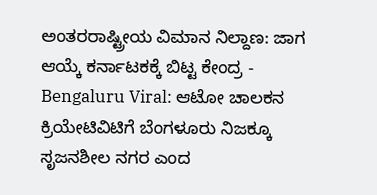ಅಂತರರಾಷ್ಟ್ರೀಯ ವಿಮಾನ ನಿಲ್ದಾಣ: ಜಾಗ ಆಯ್ಕೆ ಕರ್ನಾಟಕಕ್ಕೆ ಬಿಟ್ಟ ಕೇಂದ್ರ -
Bengaluru Viral: ಆಟೋ ಚಾಲಕನ ಕ್ರಿಯೇಟಿವಿಟಿಗೆ ಬೆಂಗಳೂರು ನಿಜಕ್ಕೂ ಸೃಜನಶೀಲ ನಗರ ಎಂದ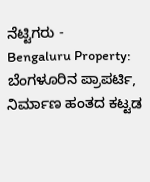ನೆಟ್ಟಿಗರು -
Bengaluru Property: ಬೆಂಗಳೂರಿನ ಪ್ರಾಪರ್ಟಿ, ನಿರ್ಮಾಣ ಹಂತದ ಕಟ್ಟಡ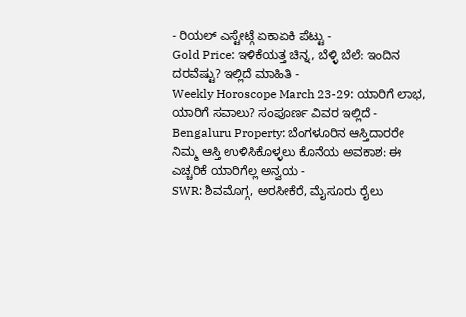- ರಿಯಲ್ ಎಸ್ಟೇಟ್ಗೆ ಏಕಾಏಕಿ ಪೆಟ್ಟು -
Gold Price: ಇಳಿಕೆಯತ್ತ ಚಿನ್ನ, ಬೆಳ್ಳಿ ಬೆಲೆ: ಇಂದಿನ ದರವೆಷ್ಟು? ಇಲ್ಲಿದೆ ಮಾಹಿತಿ -
Weekly Horoscope March 23-29: ಯಾರಿಗೆ ಲಾಭ, ಯಾರಿಗೆ ಸವಾಲು? ಸಂಪೂರ್ಣ ವಿವರ ಇಲ್ಲಿದೆ -
Bengaluru Property: ಬೆಂಗಳೂರಿನ ಆಸ್ತಿದಾರರೇ ನಿಮ್ಮ ಆಸ್ತಿ ಉಳಿಸಿಕೊಳ್ಳಲು ಕೊನೆಯ ಅವಕಾಶ: ಈ ಎಚ್ಚರಿಕೆ ಯಾರಿಗೆಲ್ಲ ಅನ್ವಯ -
SWR: ಶಿವಮೊಗ್ಗ, ಅರಸೀಕೆರೆ, ಮೈಸೂರು ರೈಲು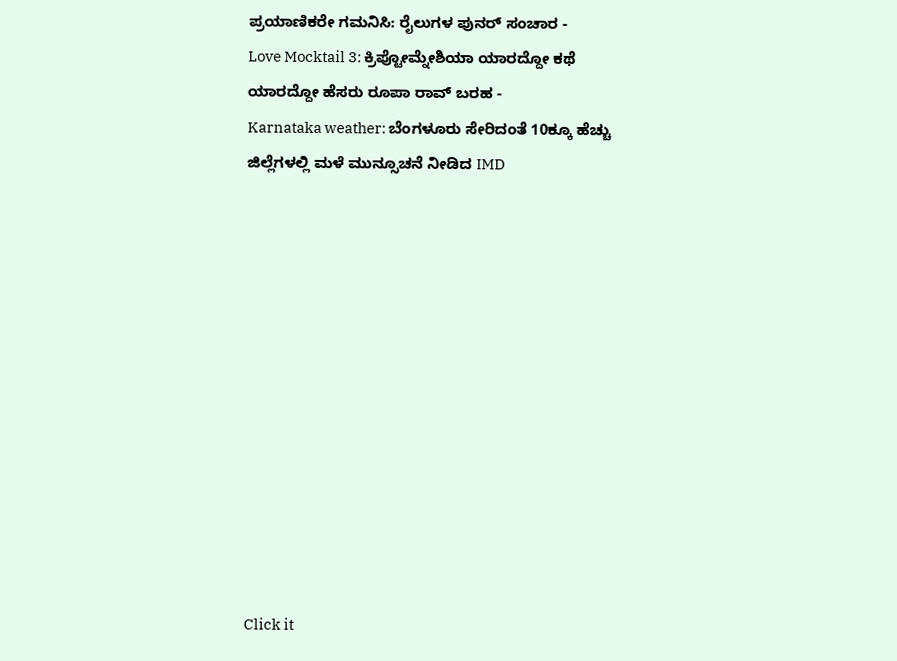ಪ್ರಯಾಣಿಕರೇ ಗಮನಿಸಿ: ರೈಲುಗಳ ಪುನರ್ ಸಂಚಾರ -
Love Mocktail 3: ಕ್ರಿಪ್ಟೋಮ್ನೇಶಿಯಾ ಯಾರದ್ದೋ ಕಥೆ ಯಾರದ್ದೋ ಹೆಸರು ರೂಪಾ ರಾವ್ ಬರಹ -
Karnataka weather: ಬೆಂಗಳೂರು ಸೇರಿದಂತೆ 10ಕ್ಕೂ ಹೆಚ್ಚು ಜಿಲ್ಲೆಗಳಲ್ಲಿ ಮಳೆ ಮುನ್ಸೂಚನೆ ನೀಡಿದ IMD












Click it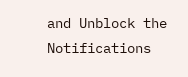and Unblock the Notifications